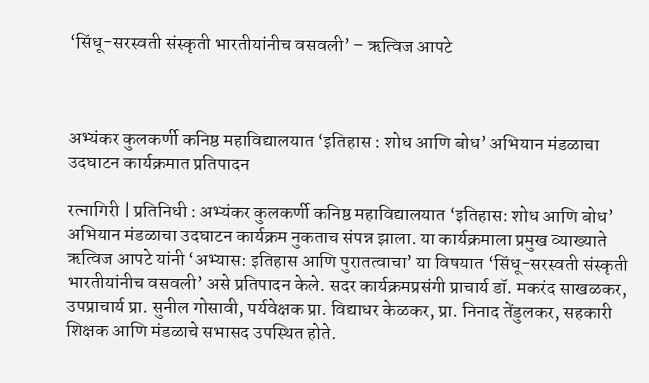‘सिंधू-सरस्वती संस्कृती भारतीयांनीच वसवली’ – ऋत्विज आपटे



अभ्यंकर कुलकर्णी कनिष्ठ महाविद्यालयात ‘इतिहास : शोध आणि बोध’ अभियान मंडळाचा उदघाटन कार्यक्रमात प्रतिपादन

रत्नागिरी | प्रतिनिधी : अभ्यंकर कुलकर्णी कनिष्ठ महाविद्यालयात ‘इतिहास: शोध आणि बोध’ अभियान मंडळाचा उदघाटन कार्यक्रम नुकताच संपन्न झाला. या कार्यक्रमाला प्रमुख व्याख्याते ऋत्विज आपटे यांनी ‘अभ्यास: इतिहास आणि पुरातत्वाचा’ या विषयात ‘सिंधू-सरस्वती संस्कृती भारतीयांनीच वसवली’ असे प्रतिपादन केले. सदर कार्यक्रमप्रसंगी प्राचार्य डॉ. मकरंद साखळकर, उपप्राचार्य प्रा. सुनील गोसावी, पर्यवेक्षक प्रा. विद्याधर केळकर, प्रा. निनाद तेंडुलकर, सहकारी शिक्षक आणि मंडळाचे सभासद उपस्थित होते.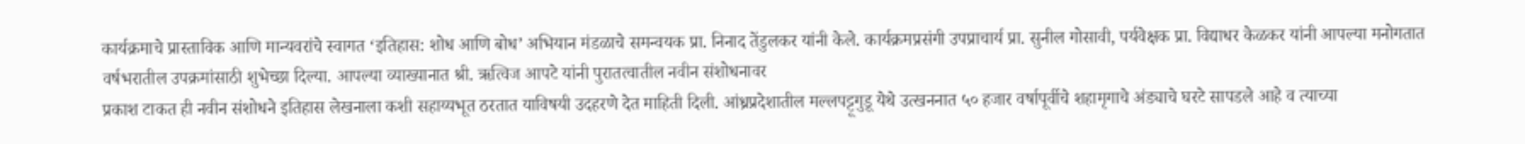कार्यक्रमाचे प्रास्ताविक आणि मान्यवरांचे स्वागत ‘इतिहास: शोध आणि बोध’ अभियान मंडळाचे समन्वयक प्रा. निनाद तेंडुलकर यांनी केले. कार्यक्रमप्रसंगी उपप्राचार्य प्रा. सुनील गोसावी, पर्यवेक्षक प्रा. विद्याधर केळकर यांनी आपल्या मनोगतात
वर्षभरातील उपक्रमांसाठी शुभेच्छा दिल्या. आपल्या व्याख्यानात श्री. ऋत्विज आपटे यांनी पुरातत्वातील नवीन संशोधनावर
प्रकाश टाकत ही नवीन संशोधने इतिहास लेखनाला कशी सहाय्यभूत ठरतात याविषयी उदहरणे देत माहिती दिली. आंध्रप्रदेशातील मल्लपट्टूगुडू येथे उत्खननात ५० हजार वर्षापूर्वीचे शहामृगाचे अंड्याचे घरटे सापडले आहे व त्याच्या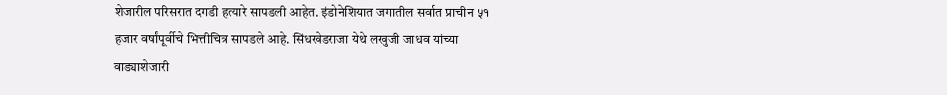शेजारील परिसरात दगडी हत्यारे सापडली आहेत. इंडोनेशियात जगातील सर्वात प्राचीन ५१ हजार वर्षांपूर्वीचे भित्तीचित्र सापडले आहे. सिंधखेडराजा येथे लखुजी जाधव यांच्या वाड्याशेजारी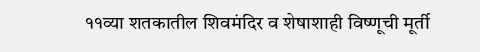११व्या शतकातील शिवमंदिर व शेषाशाही विष्णूची मूर्ती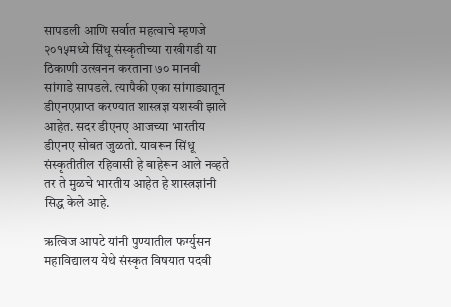सापडली आणि सर्वात महत्वाचे म्हणजे २०१५मध्ये सिंधू संस्कृतीच्या राखीगडी या ठिकाणी उत्खनन करताना ७० मानवी
सांगाडे सापडले. त्यापैकी एका सांगाड्यातून डीएनएप्राप्त करण्यात शास्त्रज्ञ यशस्वी झाले आहेत. सदर डीएनए आजच्या भारतीय डीएनए सोबत जुळतो. यावरून सिंधू संस्कृतीतील रहिवासी हे बाहेरून आले नव्हते तर ते मुळचे भारतीय आहेत हे शास्त्रज्ञांनी सिद्ध केले आहे.

ऋत्विज आपटे यांनी पुण्यातील फर्ग्युसन महाविद्यालय येथे संस्कृत विषयात पदवी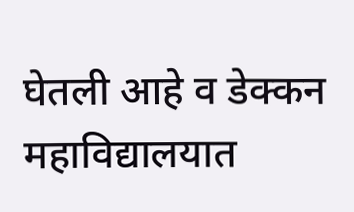घेतली आहे व डेक्कन महाविद्यालयात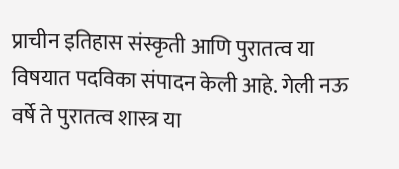प्राचीन इतिहास संस्कृती आणि पुरातत्व या विषयात पदविका संपादन केली आहे. गेली नऊ वर्षे ते पुरातत्व शास्त्र या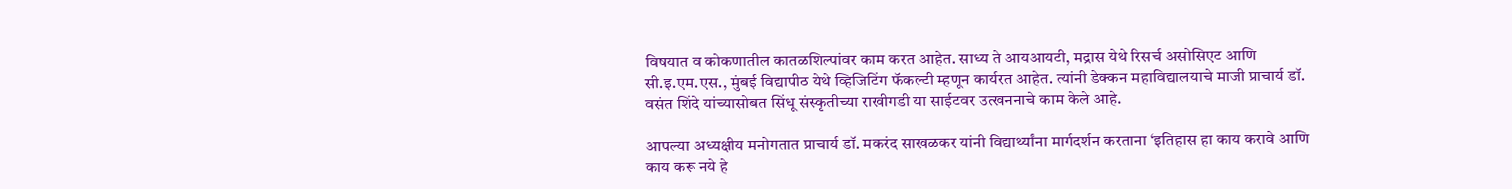विषयात व कोकणातील कातळशिल्पांवर काम करत आहेत. साध्य ते आयआयटी, मद्रास येथे रिसर्च असोसिएट आणि सी.इ.एम.एस., मुंबई विद्यापीठ येथे व्हिजिटिंग फॅकल्टी म्हणून कार्यरत आहेत. त्यांनी डेक्कन महाविद्यालयाचे माजी प्राचार्य डॉ. वसंत शिंदे यांच्यासोबत सिंधू संस्कृतीच्या राखीगडी या साईटवर उत्खननाचे काम केले आहे.

आपल्या अध्यक्षीय मनोगतात प्राचार्य डॉ. मकरंद साखळकर यांनी विद्यार्थ्यांना मार्गदर्शन करताना ‘इतिहास हा काय करावे आणि काय करू नये हे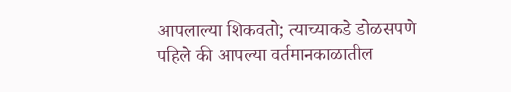आपलाल्या शिकवतो; त्याच्याकडे डोळसपणे पहिले की आपल्या वर्तमानकाळातील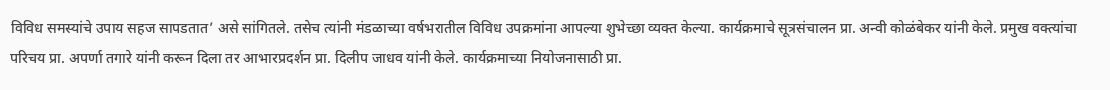विविध समस्यांचे उपाय सहज सापडतात’ असे सांगितले. तसेच त्यांनी मंडळाच्या वर्षभरातील विविध उपक्रमांना आपल्या शुभेच्छा व्यक्त केल्या. कार्यक्रमाचे सूत्रसंचालन प्रा. अन्वी कोळंबेकर यांनी केले. प्रमुख वक्त्यांचा परिचय प्रा. अपर्णा तगारे यांनी करून दिला तर आभारप्रदर्शन प्रा. दिलीप जाधव यांनी केले. कार्यक्रमाच्या नियोजनासाठी प्रा.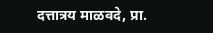दत्तात्रय माळवदे, प्रा.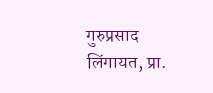गुरुप्रसाद लिंगायत, प्रा.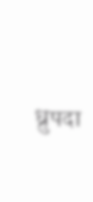ध्रुपदा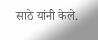साठे यांनी केले.